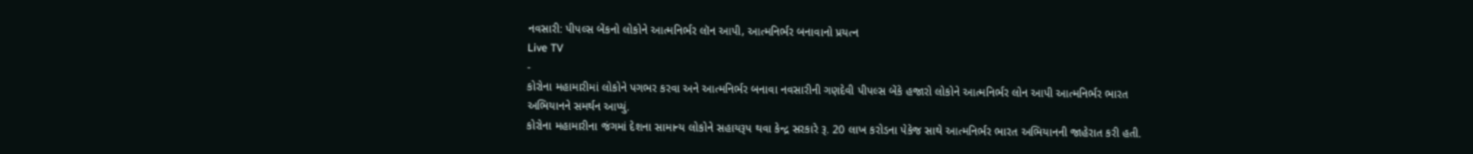નવસારી: પીપલ્સ બેંકનો લોકોને આત્મનિર્ભર લૉન આપી, આત્મનિર્ભર બનાવાનો પ્રયત્ન
Live TV
-
કોરોના મહામારીમાં લોકોને પગભર કરવા અને આત્મનિર્ભર બનાવા નવસારીની ગણદેવી પીપલ્સ બેંકે હજારો લોકોને આત્મનિર્ભર લોન આપી આત્મનિર્ભર ભારત અભિયાનને સમર્થન આપ્યું.
કોરોના મહામારીના જંગમાં દેશના સામાન્ય લોકોને સહાયરૂપ થવા કેન્દ્ર સરકારે રૂ. 20 લાખ કરોડના પેકેજ સાથે આત્મનિર્ભર ભારત અભિયાનની જાહેરાત કરી હતી.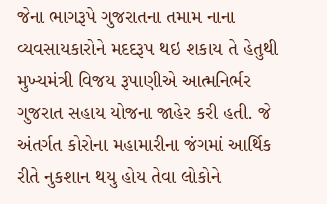જેના ભાગરૂપે ગુજરાતના તમામ નાના વ્યવસાયકારોને મદદરૂપ થઇ શકાય તે હેતુથી મુખ્યમંત્રી વિજય રૂપાણીએ આત્મનિર્ભર ગુજરાત સહાય યોજના જાહેર કરી હતી. જે અંતર્ગત કોરોના મહામારીના જંગમાં આર્થિક રીતે નુકશાન થયુ હોય તેવા લોકોને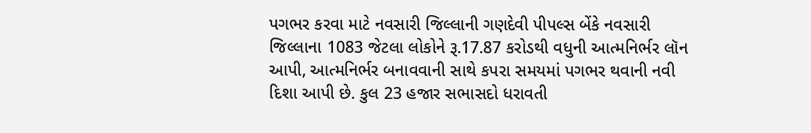પગભર કરવા માટે નવસારી જિલ્લાની ગણદેવી પીપલ્સ બેંકે નવસારી જિલ્લાના 1083 જેટલા લોકોને રૂ.17.87 કરોડથી વધુની આત્મનિર્ભર લૉન આપી, આત્મનિર્ભર બનાવવાની સાથે કપરા સમયમાં પગભર થવાની નવી દિશા આપી છે. કુલ 23 હજાર સભાસદો ધરાવતી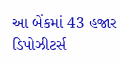આ બેંકમાં 43 હજાર ડિપોઝીટર્સ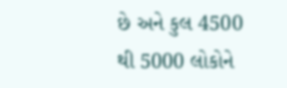છે અને કુલ 4500 થી 5000 લોકોને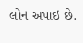લોન અપાઇ છે.